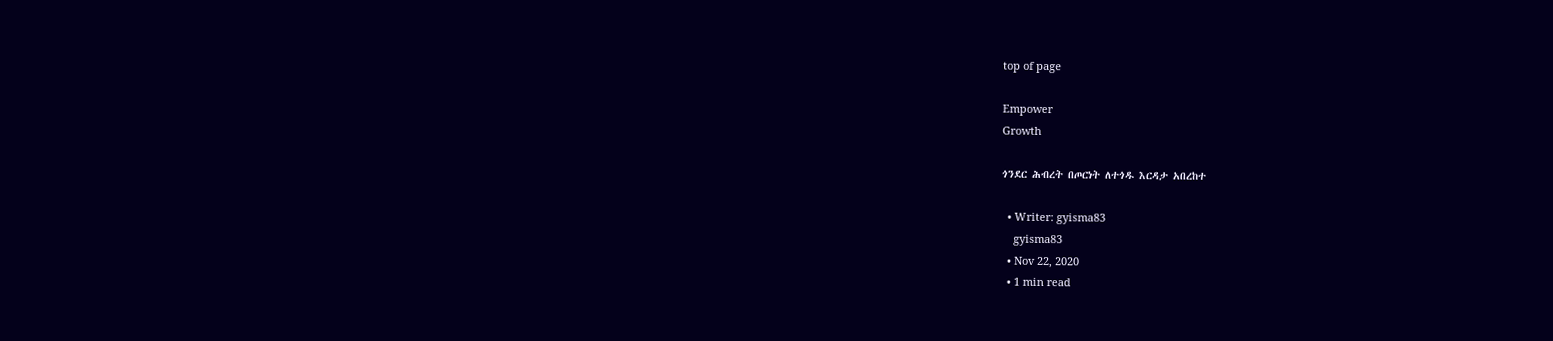top of page

Empower
Growth

ጎንደር ሕብረት በጦርነት ለተጎዱ እርዳታ አበረከተ

  • Writer: gyisma83
    gyisma83
  • Nov 22, 2020
  • 1 min read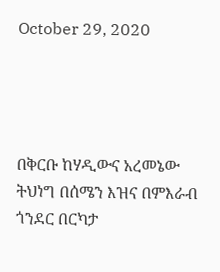October 29, 2020




በቅርቡ ከሃዲውና አረመኔው ትህነግ በሰሜን እዝና በምእራብ ጎንደር በርካታ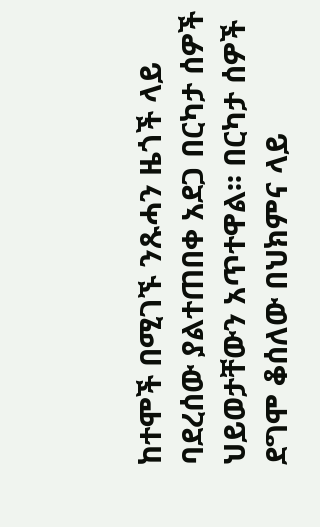ከተሞች በሚገኙ ንጹሓን ዜጎች ላይ ባደረሰው ያልተጠበቀ አደጋ በርካታ ሰዎች ህይወታቸውን አጥተዋል፡፡ በርካታ ሰዎች ደግሞ ቆሰለው በህክምና ላይ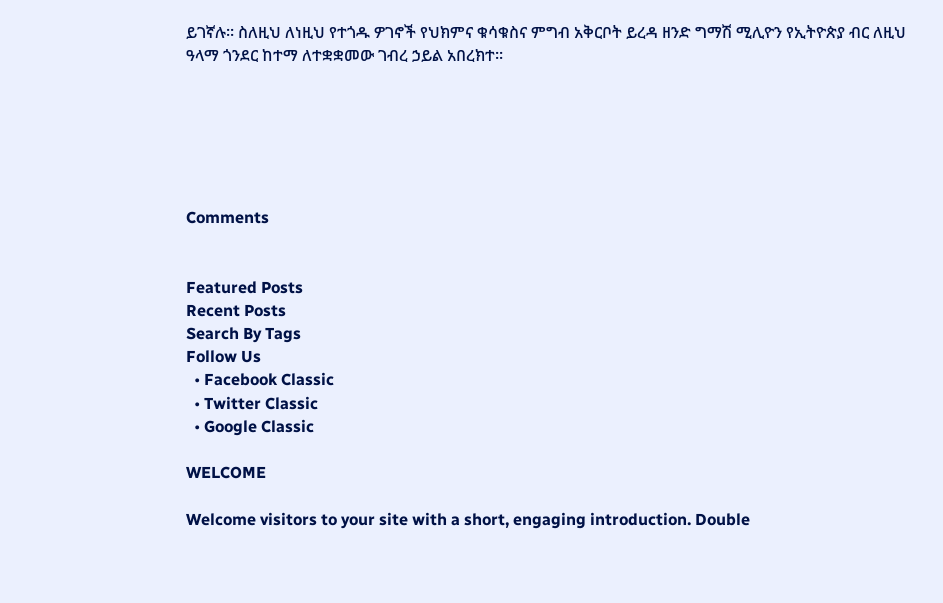ይገኛሉ፡፡ ስለዚህ ለነዚህ የተጎዱ ዎገኖች የህክምና ቁሳቁስና ምግብ አቅርቦት ይረዳ ዘንድ ግማሽ ሚሊዮን የኢትዮጵያ ብር ለዚህ ዓላማ ጎንደር ከተማ ለተቋቋመው ገብረ ኃይል አበረክተ፡፡






Comments


Featured Posts
Recent Posts
Search By Tags
Follow Us
  • Facebook Classic
  • Twitter Classic
  • Google Classic

WELCOME

Welcome visitors to your site with a short, engaging introduction. Double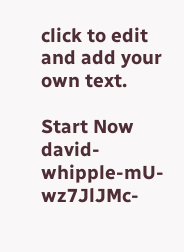click to edit and add your own text.

Start Now
david-whipple-mU-wz7JlJMc-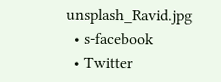unsplash_Ravid.jpg
  • s-facebook
  • Twitter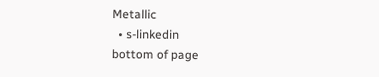Metallic
  • s-linkedin
bottom of page